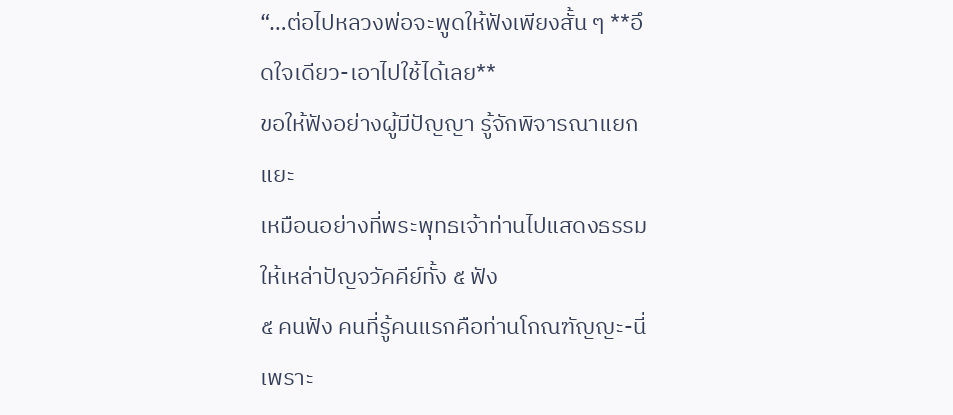“…ต่อไปหลวงพ่อจะพูดให้ฟังเพียงสั้น ๆ **อึดใจเดียว-เอาไปใช้ได้เลย**
ขอให้ฟังอย่างผู้มีปัญญา รู้จักพิจารณาแยกแยะ
เหมือนอย่างที่พระพุทธเจ้าท่านไปแสดงธรรมให้เหล่าปัญจวัคคีย์ทั้ง ๕ ฟัง
๕ คนฟัง คนที่รู้คนแรกคือท่านโกณฑัญญะ-นี่เพราะ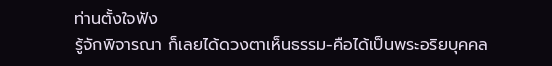ท่านตั้งใจฟัง
รู้จักพิจารณา ก็เลยได้ดวงตาเห็นธรรม-คือได้เป็นพระอริยบุคคล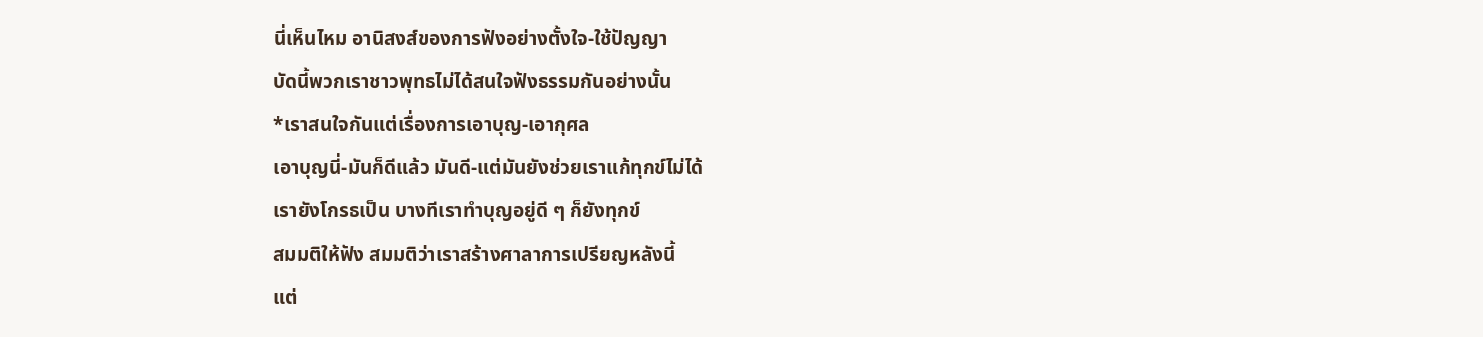นี่เห็นไหม อานิสงส์ของการฟังอย่างตั้งใจ-ใช้ปัญญา
บัดนี้พวกเราชาวพุทธไม่ได้สนใจฟังธรรมกันอย่างนั้น
*เราสนใจกันแต่เรื่องการเอาบุญ-เอากุศล
เอาบุญนี่-มันก็ดีแล้ว มันดี-แต่มันยังช่วยเราแก้ทุกข์ไม่ได้
เรายังโกรธเป็น บางทีเราทำบุญอยู่ดี ๆ ก็ยังทุกข์
สมมติให้ฟัง สมมติว่าเราสร้างศาลาการเปรียญหลังนี้
แต่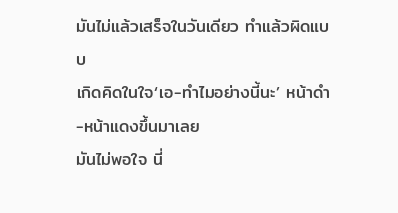มันไม่แล้วเสร็จในวันเดียว ทำแล้วผิดแบบ
เกิดคิดในใจ‘เอ-ทำไมอย่างนี้นะ’ หน้าดำ-หน้าแดงขึ้นมาเลย
มันไม่พอใจ นี่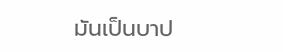มันเป็นบาป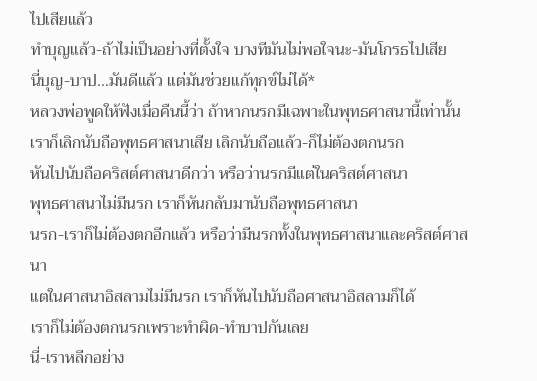ไปเสียแล้ว
ทำบุญแล้ว-ถ้าไม่เป็นอย่างที่ตั้งใจ บางทีมันไม่พอใจนะ-มันโกรธไปเสีย
นี่บุญ-บาป…มันดีแล้ว แต่มันช่วยแก้ทุกข์ไม่ได้*
หลวงพ่อพูดให้ฟังเมื่อคืนนี้ว่า ถ้าหากนรกมีเฉพาะในพุทธศาสนานี้เท่านั้น
เราก็เลิกนับถือพุทธศาสนาเสีย เลิกนับถือแล้ว-ก็ไม่ต้องตกนรก
หันไปนับถือคริสต์ศาสนาดีกว่า หรือว่านรกมีแต่ในคริสต์ศาสนา
พุทธศาสนาไม่มีนรก เราก็หันกลับมานับถือพุทธศาสนา
นรก-เราก็ไม่ต้องตกอีกแล้ว หรือว่ามีนรกทั้งในพุทธศาสนาและคริสต์ศาสนา
แตในศาสนาอิสลามไม่มีนรก เราก็หันไปนับถือศาสนาอิสลามก็ได้
เราก็ไม่ต้องตกนรกเพราะทำผิด-ทำบาปกันเลย
นี่-เราหลีกอย่าง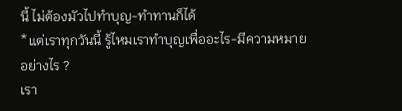นี้ ไม่ต้องมัวไปทำบุญ-ทำทานก็ได้
*แต่เราทุกวันนี้ รู้ไหมเราทำบุญเพื่ออะไร-มีความหมายอย่างไร ?
เรา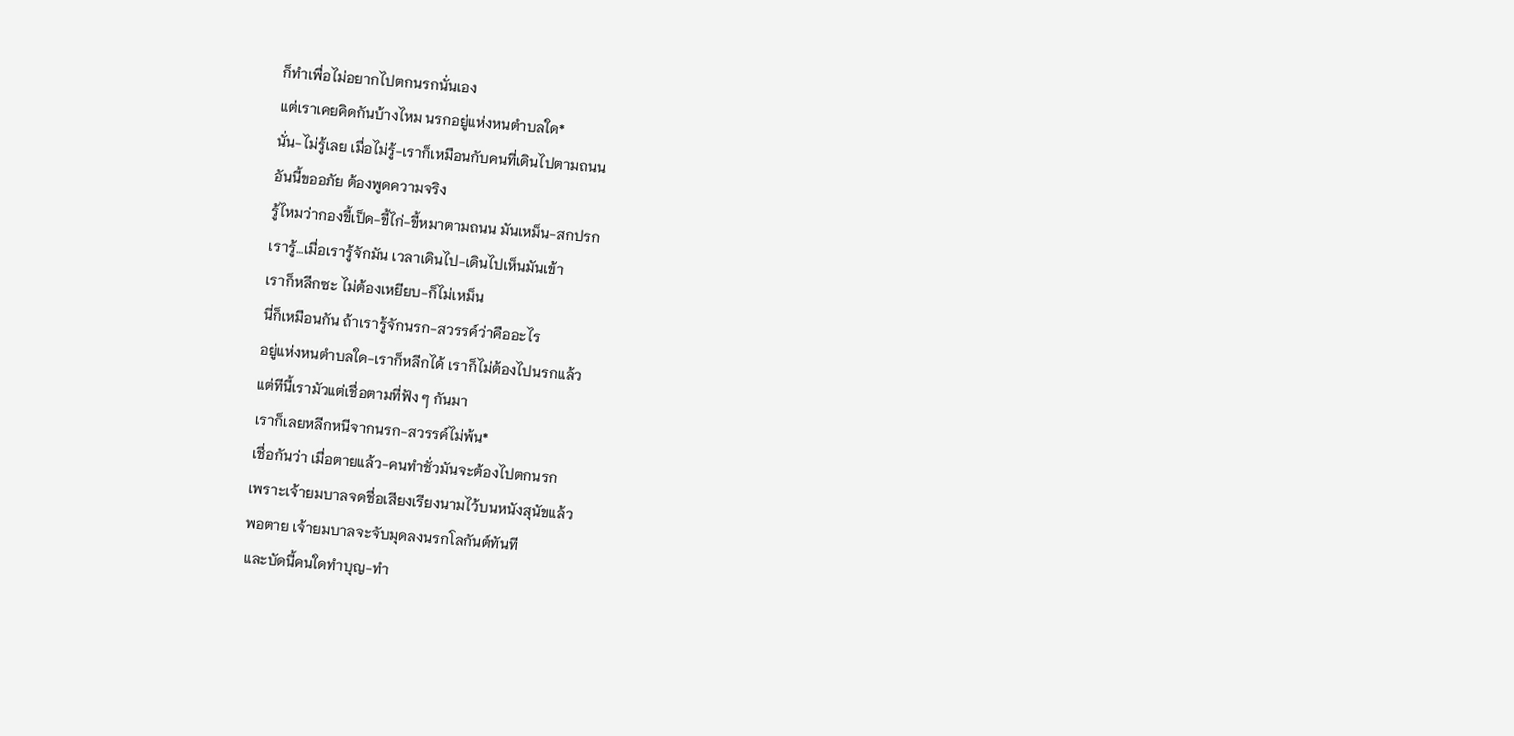ก็ทำเพื่อไม่อยากไปตกนรกนั่นเอง
แต่เราเคยคิดกันบ้างไหม นรกอยู่แห่งหนตำบลใด*
นั่น-ไม่รู้เลย เมื่อไม่รู้-เราก็เหมือนกับคนที่เดินไปตามถนน
อันนี้ขออภัย ต้องพูดความจริง
รู้ไหมว่ากองขี้เป็ด-ขี้ไก่-ขี้หมาตามถนน มันเหม็น-สกปรก
เรารู้…เมื่อเรารู้จักมัน เวลาเดินไป-เดินไปเห็นมันเข้า
เราก็หลีกซะ ไม่ต้องเหยียบ-ก็ไม่เหม็น
นี่ก็เหมือนกัน ถ้าเรารู้จักนรก-สวรรค์ว่าคืออะไร
อยู่แห่งหนตำบลใด-เราก็หลีกได้ เราก็ไม่ต้องไปนรกแล้ว
แต่ทีนี้เรามัวแต่เชื่อตามที่ฟัง ๆ กันมา
เราก็เลยหลีกหนีจากนรก-สวรรค์ไม่พ้น*
เชื่อกันว่า เมื่อตายแล้ว-คนทำชั่วมันจะต้องไปตกนรก
เพราะเจ้ายมบาลจดชื่อเสียงเรียงนามไว้บนหนังสุนัขแล้ว
พอตาย เจ้ายมบาลจะจับมุดลงนรกโลกันต์ทันที
และบัดนี้คนใดทำบุญ-ทำ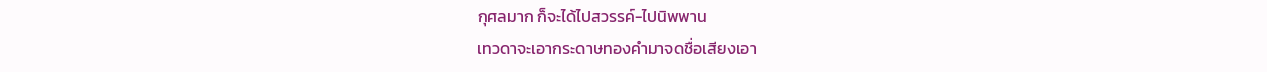กุศลมาก ก็จะได้ไปสวรรค์-ไปนิพพาน
เทวดาจะเอากระดาษทองคำมาจดชื่อเสียงเอา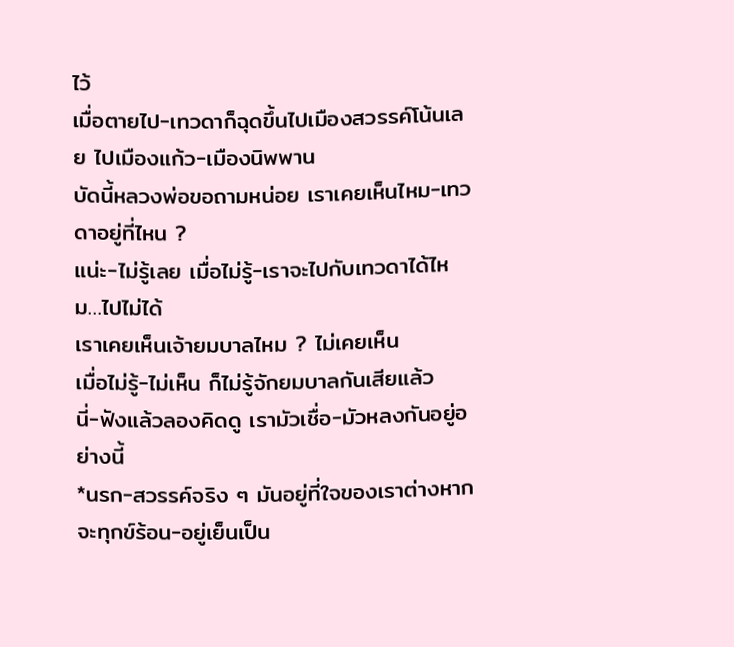ไว้
เมื่อตายไป-เทวดาก็ฉุดขึ้นไปเมืองสวรรค์โน้นเลย ไปเมืองแก้ว-เมืองนิพพาน
บัดนี้หลวงพ่อขอถามหน่อย เราเคยเห็นไหม-เทวดาอยู่ที่ไหน ?
แน่ะ-ไม่รู้เลย เมื่อไม่รู้-เราจะไปกับเทวดาได้ไหม…ไปไม่ได้
เราเคยเห็นเจ้ายมบาลไหม ? ไม่เคยเห็น
เมื่อไม่รู้-ไม่เห็น ก็ไม่รู้จักยมบาลกันเสียแล้ว
นี่-ฟังแล้วลองคิดดู เรามัวเชื่อ-มัวหลงกันอยู่อย่างนี้
*นรก-สวรรค์จริง ๆ มันอยู่ที่ใจของเราต่างหาก
จะทุกข์ร้อน-อยู่เย็นเป็น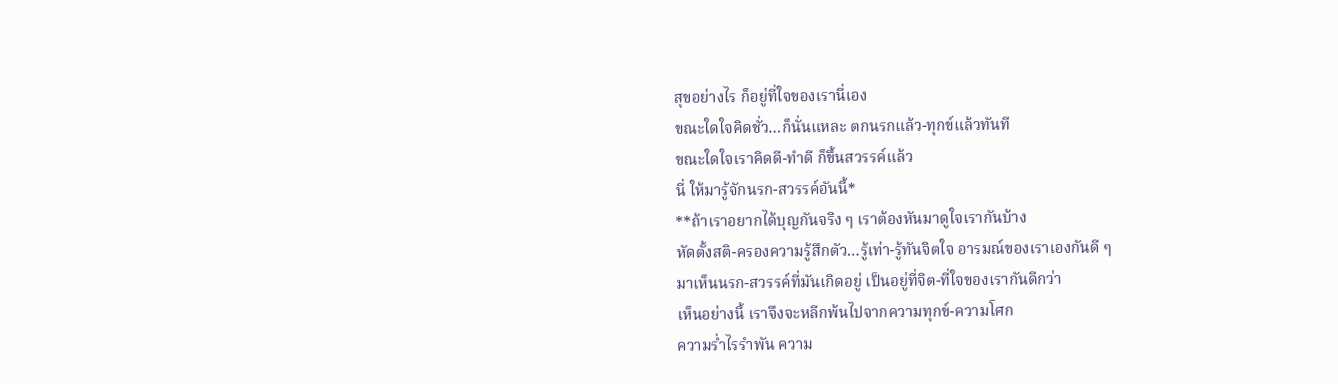สุขอย่างไร ก็อยู่ที่ใจของเรานี่เอง
ขณะใดใจคิดชั่ว…ก็นั่นแหละ ตกนรกแล้ว-ทุกข์แล้วทันที
ขณะใดใจเราคิดดี-ทำดี ก็ขึ้นสวรรค์แล้ว
นี่ ให้มารู้จักนรก-สวรรค์อันนี้*
**ถ้าเราอยากได้บุญกันจริง ๆ เราต้องหันมาดูใจเรากันบ้าง
หัดตั้งสติ-ครองความรู้สึกตัว…รู้เท่า-รู้ทันจิตใจ อารมณ์ของเราเองกันดี ๆ
มาเห็นนรก-สวรรค์ที่มันเกิดอยู่ เป็นอยู่ที่จิต-ที่ใจของเรากันดีกว่า
เห็นอย่างนี้ เราจึงจะหลีกพ้นไปจากความทุกข์-ความโศก
ความร่ำไรรำพัน ความ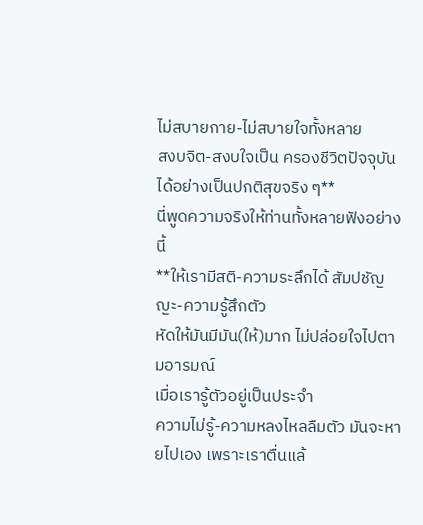ไม่สบายกาย-ไม่สบายใจทั้งหลาย
สงบจิต-สงบใจเป็น ครองชีวิตปัจจุบันได้อย่างเป็นปกติสุขจริง ๆ**
นี่พูดความจริงให้ท่านทั้งหลายฟังอย่างนี้
**ให้เรามีสติ-ความระลึกได้ สัมปชัญญะ-ความรู้สึกตัว
หัดให้มันมีมัน(ให้)มาก ไม่ปล่อยใจไปตามอารมณ์
เมื่อเรารู้ตัวอยู่เป็นประจำ
ความไม่รู้-ความหลงไหลลืมตัว มันจะหายไปเอง เพราะเราตื่นแล้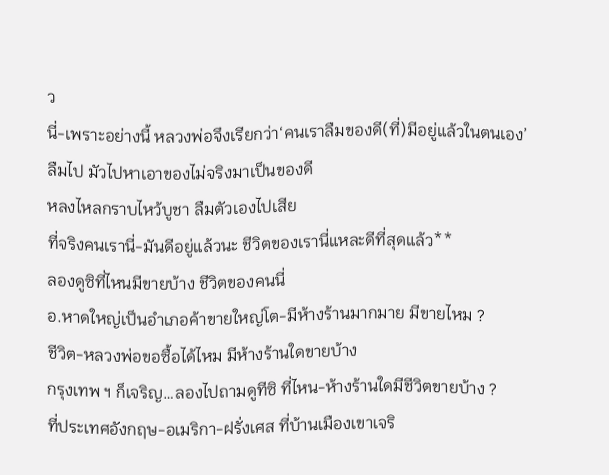ว
นี่-เพราะอย่างนี้ หลวงพ่อจึงเรียกว่า‘คนเราลืมของดี(ที่)มีอยู่แล้วในตนเอง’
ลืมไป มัวไปหาเอาของไม่จริงมาเป็นของดี
หลงไหลกราบไหว้บูชา ลืมตัวเองไปเสีย
ที่จริงคนเรานี่-มันดีอยู่แล้วนะ ชีวิตของเรานี่แหละดีที่สุดแล้ว**
ลองดูซิที่ไหนมีขายบ้าง ชีวิตของคนนี่
อ.หาดใหญ่เป็นอำเภอค้าขายใหญ่โต-มีห้างร้านมากมาย มีขายไหม ?
ชีวิต-หลวงพ่อขอซื้อได้ไหม มีห้างร้านใดขายบ้าง
กรุงเทพ ฯ ก็เจริญ…ลองไปถามดูทีซิ ที่ไหน-ห้างร้านใดมีชีวิตขายบ้าง ?
ที่ประเทศอังกฤษ-อเมริกา-ฝรั่งเศส ที่บ้านเมืองเขาเจริ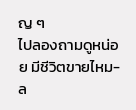ญ ๆ
ไปลองถามดูหน่อย มีชีวิตขายไหม-ล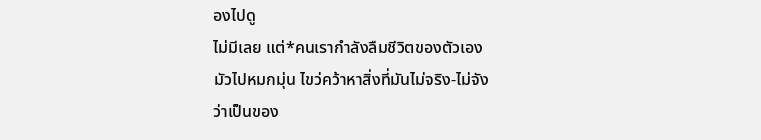องไปดู
ไม่มีเลย แต่*คนเรากำลังลืมชีวิตของตัวเอง
มัวไปหมกมุ่น ไขว่คว้าหาสิ่งที่มันไม่จริง-ไม่จัง
ว่าเป็นของ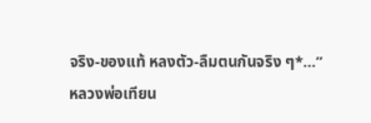จริง-ของแท้ หลงตัว-ลืมตนกันจริง ๆ*…”
หลวงพ่อเทียน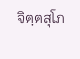จิตฺตสุโภ